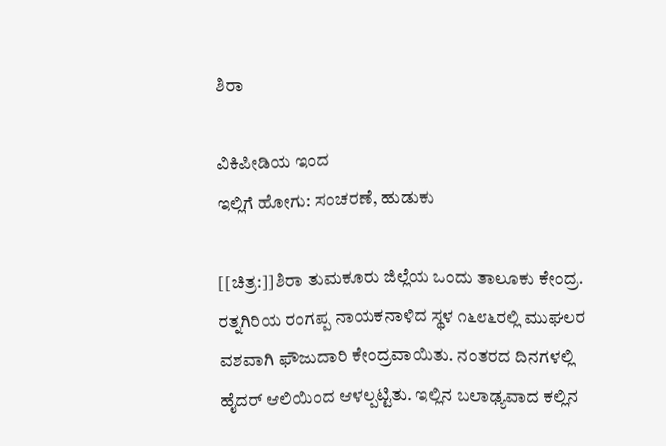ಶಿರಾ

ವಿಕಿಪೀಡಿಯ ಇಂದ
ಇಲ್ಲಿಗೆ ಹೋಗು: ಸಂಚರಣೆ, ಹುಡುಕು

[[ಚಿತ್ರ:]]ಶಿರಾ ತುಮಕೂರು ಜಿಲ್ಲೆಯ ಒಂದು ತಾಲೂಕು ಕೇಂದ್ರ. ರತ್ನಗಿರಿಯ ರಂಗಪ್ಪ ನಾಯಕನಾಳಿದ ಸ್ಥಳ ೧೬೮೬ರಲ್ಲಿ ಮುಘಲರ ವಶವಾಗಿ ಫೌಜುದಾರಿ ಕೇಂದ್ರವಾಯಿತು. ನಂತರದ ದಿನಗಳಲ್ಲಿ ಹೈದರ್ ಆಲಿಯಿಂದ ಆಳಲ್ಪಟ್ಟಿತು. ಇಲ್ಲಿನ ಬಲಾಢ್ಯವಾದ ಕಲ್ಲಿನ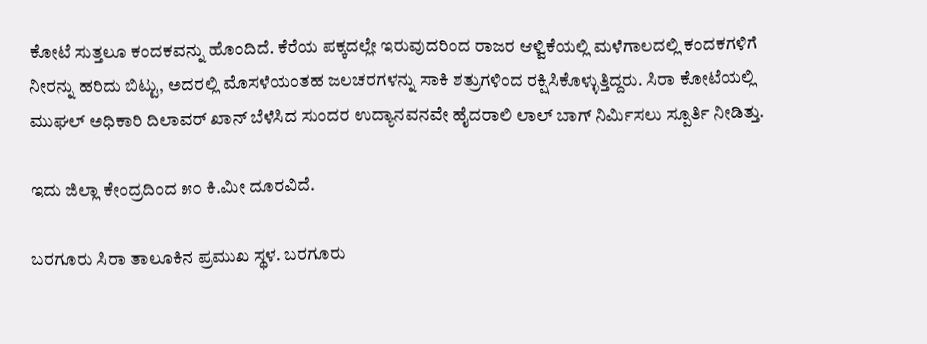ಕೋಟೆ ಸುತ್ತಲೂ ಕಂದಕವನ್ನು ಹೊಂದಿದೆ. ಕೆರೆಯ ಪಕ್ಕದಲ್ಲೇ ಇರುವುದರಿಂದ ರಾಜರ ಆಳ್ವಿಕೆಯಲ್ಲಿ ಮಳೆಗಾಲದಲ್ಲಿ ಕಂದಕಗಳಿಗೆ ನೀರನ್ನು ಹರಿದು ಬಿಟ್ಟು, ಅದರಲ್ಲಿ ಮೊಸಳೆಯಂತಹ ಜಲಚರಗಳನ್ನು ಸಾಕಿ ಶತ್ರುಗಳಿಂದ ರಕ್ಷಿಸಿಕೊಳ್ಳುತ್ತಿದ್ದರು. ಸಿರಾ ಕೋಟೆಯಲ್ಲಿ ಮುಘಲ್ ಅಧಿಕಾರಿ ದಿಲಾವರ್ ಖಾನ್ ಬೆಳೆಸಿದ ಸುಂದರ ಉದ್ಯಾನವನವೇ ಹೈದರಾಲಿ ಲಾಲ್ ಬಾಗ್ ನಿರ್ಮಿಸಲು ಸ್ಪೂರ್ತಿ ನೀಡಿತ್ತು.

ಇದು ಜಿಲ್ಲಾ ಕೇಂದ್ರದಿಂದ ೫೦ ಕಿ.ಮೀ ದೂರವಿದೆ.

ಬರಗೂರು ಸಿರಾ ತಾಲೂಕಿನ ಪ್ರಮುಖ ಸ್ಥಳ. ಬರಗೂರು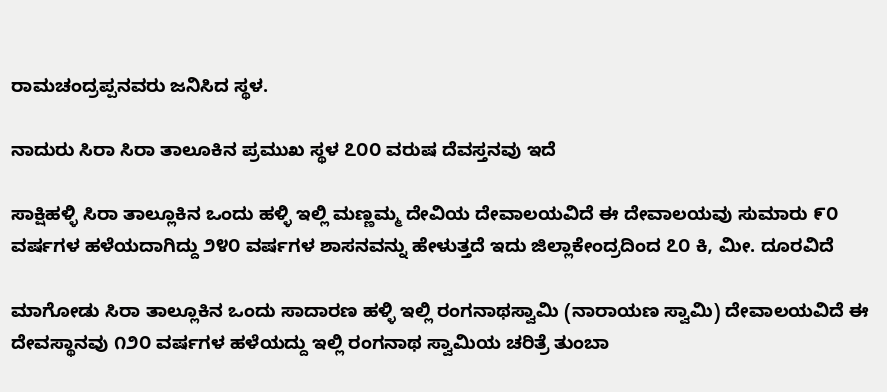ರಾಮಚಂದ್ರಪ್ಪನವರು ಜನಿಸಿದ ಸ್ಥಳ.

ನಾದುರು ಸಿರಾ ಸಿರಾ ತಾಲೂಕಿನ ಪ್ರಮುಖ ಸ್ಥಳ ೭೦೦ ವರುಷ ದೆವಸ್ತನವು ಇದೆ

ಸಾಕ್ಷಿಹಳ್ಳಿ ಸಿರಾ ತಾಲ್ಲೂಕಿನ ಒಂದು ಹಳ್ಳಿ ಇಲ್ಲಿ ಮಣ್ಣಮ್ಮ ದೇವಿಯ ದೇವಾಲಯವಿದೆ ಈ ದೇವಾಲಯವು ಸುಮಾರು ೯೦ ವರ್ಷಗಳ ಹಳೆಯದಾಗಿದ್ದು ೨೪೦ ವರ್ಷಗಳ ಶಾಸನವನ್ನು ಹೇಳುತ್ತದೆ ಇದು ಜಿಲ್ಲಾಕೇಂದ್ರದಿಂದ ೭೦ ಕಿ, ಮೀ. ದೂರವಿದೆ

ಮಾಗೋಡು ಸಿರಾ ತಾಲ್ಲೂಕಿನ ಒಂದು ಸಾದಾರಣ ಹಳ್ಳಿ ಇಲ್ಲಿ ರಂಗನಾಥಸ್ವಾಮಿ (ನಾರಾಯಣ ಸ್ವಾಮಿ) ದೇವಾಲಯವಿದೆ ಈ ದೇವಸ್ಥಾನವು ೧೨೦ ವರ್ಷಗಳ ಹಳೆಯದ್ದು ಇಲ್ಲಿ ರಂಗನಾಥ ಸ್ವಾಮಿಯ ಚರಿತ್ರೆ ತುಂಬಾ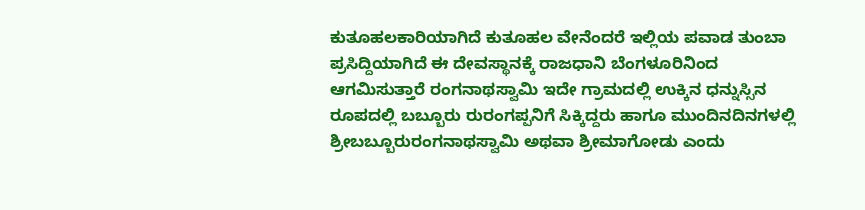ಕುತೂಹಲಕಾರಿಯಾಗಿದೆ ಕುತೂಹಲ ವೇನೆಂದರೆ ಇಲ್ಲಿಯ ಪವಾಡ ತುಂಬಾ ಪ್ರಸಿದ್ದಿಯಾಗಿದೆ ಈ ದೇವಸ್ಥಾನಕ್ಕೆ ರಾಜಧಾನಿ ಬೆಂಗಳೂರಿನಿಂದ ಆಗಮಿಸುತ್ತಾರೆ ರಂಗನಾಥಸ್ವಾಮಿ ಇದೇ ಗ್ರಾಮದಲ್ಲಿ ಉಕ್ಕಿನ ಧನ್ನುಸ್ಸಿನ ರೂಪದಲ್ಲಿ ಬಬ್ಬೂರು ರುರಂಗಪ್ಪನಿಗೆ ಸಿಕ್ಕಿದ್ದರು ಹಾಗೂ ಮುಂದಿನದಿನಗಳಲ್ಲಿ ಶ್ರೀಬಬ್ಬೂರುರಂಗನಾಥಸ್ವಾಮಿ ಅಥವಾ ಶ್ರೀಮಾಗೋಡು ಎಂದು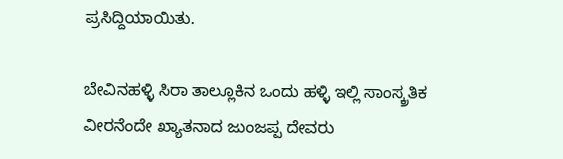ಪ್ರಸಿದ್ದಿಯಾಯಿತು.

ಬೇವಿನಹಳ್ಳಿ ಸಿರಾ ತಾಲ್ಲೂಕಿನ ಒಂದು ಹಳ್ಳಿ ಇಲ್ಲಿ ಸಾಂಸ್ಕ್ರತಿಕ ವೀರನೆಂದೇ ಖ್ಯಾತನಾದ ಜುಂಜಪ್ಪ ದೇವರು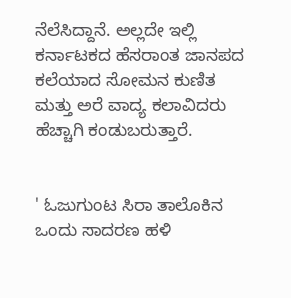ನೆಲೆಸಿದ್ದಾನೆ. ಅಲ್ಲದೇ ಇಲ್ಲಿ ಕರ್ನಾಟಕದ ಹೆಸರಾಂತ ಜಾನಪದ ಕಲೆಯಾದ ಸೋಮನ ಕುಣಿತ ಮತ್ತು ಅರೆ ವಾದ್ಯ ಕಲಾವಿದರು ಹೆಚ್ಚಾಗಿ ಕಂಡುಬರುತ್ತಾರೆ.


' ಓಜುಗುಂಟ ಸಿರಾ ತಾಲೊಕಿನ ಒಂದು ಸಾದರಣ ಹಳಿ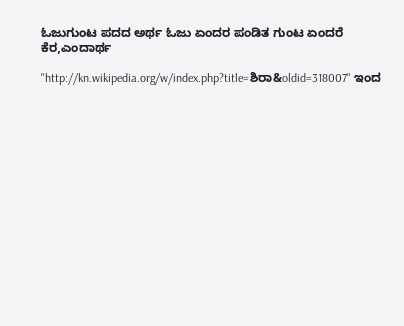ಓಜುಗುಂಟ ಪದದ ಅರ್ಥ ಓಜು ಏಂದರ ಪಂಡಿತ ಗುಂಟ ಏಂದರೆ ಕೆರ,ಎಂದಾರ್ಥ

"http://kn.wikipedia.org/w/index.php?title=ಶಿರಾ&oldid=318007" ಇಂದ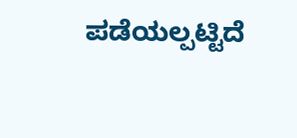ಪಡೆಯಲ್ಪಟ್ಟಿದೆ